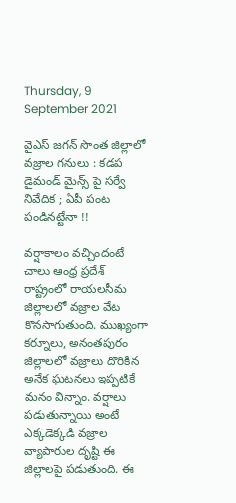Thursday, 9 September 2021

వైఎస్ జగన్ సొంత జిల్లాలో వజ్రాల గనులు : కడప డైమండ్ మైన్స్ పై సర్వే నివేదిక ; ఏపీ పంట పండినట్టేనా !!

వర్షాకాలం వచ్చిందంటే చాలు ఆంధ్ర ప్రదేశ్ రాష్ట్రంలో రాయలసీమ జిల్లాలలో వజ్రాల వేట కొనసాగుతుంది. ముఖ్యంగా కర్నూలు, అనంతపురం జిల్లాలలో వజ్రాలు దొరికిన అనేక ఘటనలు ఇప్పటికే మనం విన్నాం. వర్షాలు పడుతున్నాయి అంటే ఎక్కడెక్కడి వజ్రాల వ్యాపారుల దృష్టి ఈ జిల్లాలపై పడుతుంది. ఈ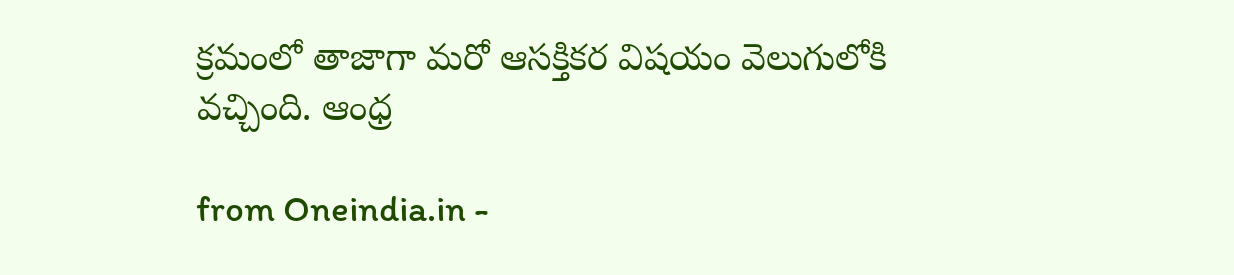క్రమంలో తాజాగా మరో ఆసక్తికర విషయం వెలుగులోకి వచ్చింది. ఆంధ్ర

from Oneindia.in -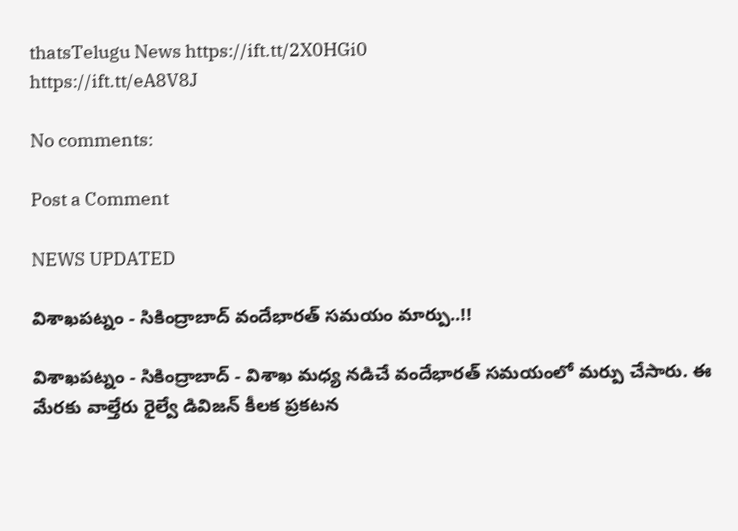thatsTelugu News https://ift.tt/2X0HGi0
https://ift.tt/eA8V8J

No comments:

Post a Comment

NEWS UPDATED

విశాఖపట్నం - సికింద్రాబాద్ వందేభారత్ సమయం మార్పు..!!

విశాఖపట్నం - సికింద్రాబాద్ - విశాఖ మధ్య నడిచే వందేభారత్ సమయంలో మర్పు చేసారు. ఈ మేరకు వాల్తేరు రైల్వే డివిజన్ కీలక ప్రకటన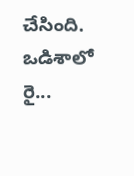చేసింది. ఒడిశాలో రై...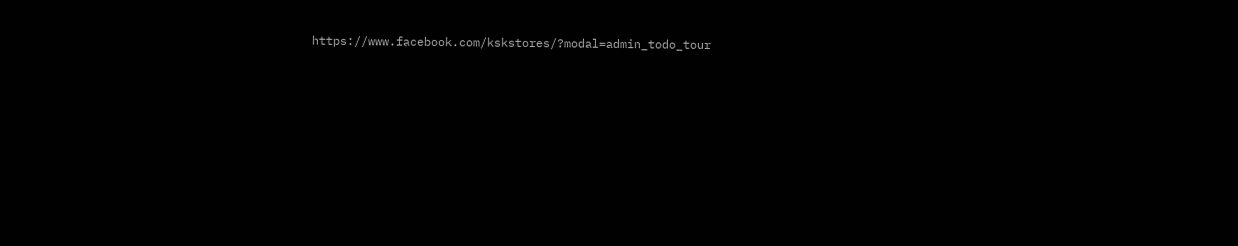https://www.facebook.com/kskstores/?modal=admin_todo_tour